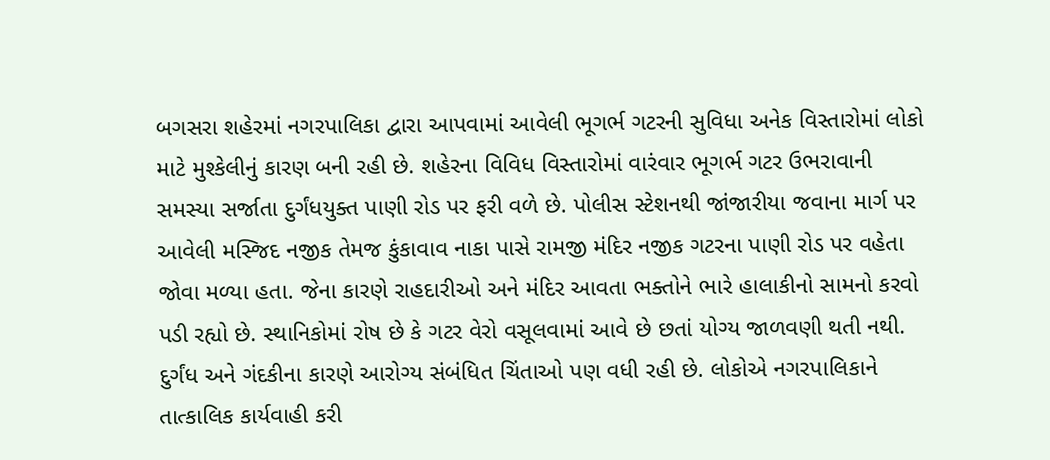બગસરા શહેરમાં નગરપાલિકા દ્વારા આપવામાં આવેલી ભૂગર્ભ ગટરની સુવિધા અનેક વિસ્તારોમાં લોકો માટે મુશ્કેલીનું કારણ બની રહી છે. શહેરના વિવિધ વિસ્તારોમાં વારંવાર ભૂગર્ભ ગટર ઉભરાવાની સમસ્યા સર્જાતા દુર્ગંધયુક્ત પાણી રોડ પર ફરી વળે છે. પોલીસ સ્ટેશનથી જાંજારીયા જવાના માર્ગ પર આવેલી મસ્જિદ નજીક તેમજ કુંકાવાવ નાકા પાસે રામજી મંદિર નજીક ગટરના પાણી રોડ પર વહેતા જોવા મળ્યા હતા. જેના કારણે રાહદારીઓ અને મંદિર આવતા ભક્તોને ભારે હાલાકીનો સામનો કરવો પડી રહ્યો છે. સ્થાનિકોમાં રોષ છે કે ગટર વેરો વસૂલવામાં આવે છે છતાં યોગ્ય જાળવણી થતી નથી. દુર્ગંધ અને ગંદકીના કારણે આરોગ્ય સંબંધિત ચિંતાઓ પણ વધી રહી છે. લોકોએ નગરપાલિકાને તાત્કાલિક કાર્યવાહી કરી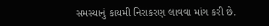સમસ્યાનું કાયમી નિરાકરણ લાવવા માંગ કરી છે.